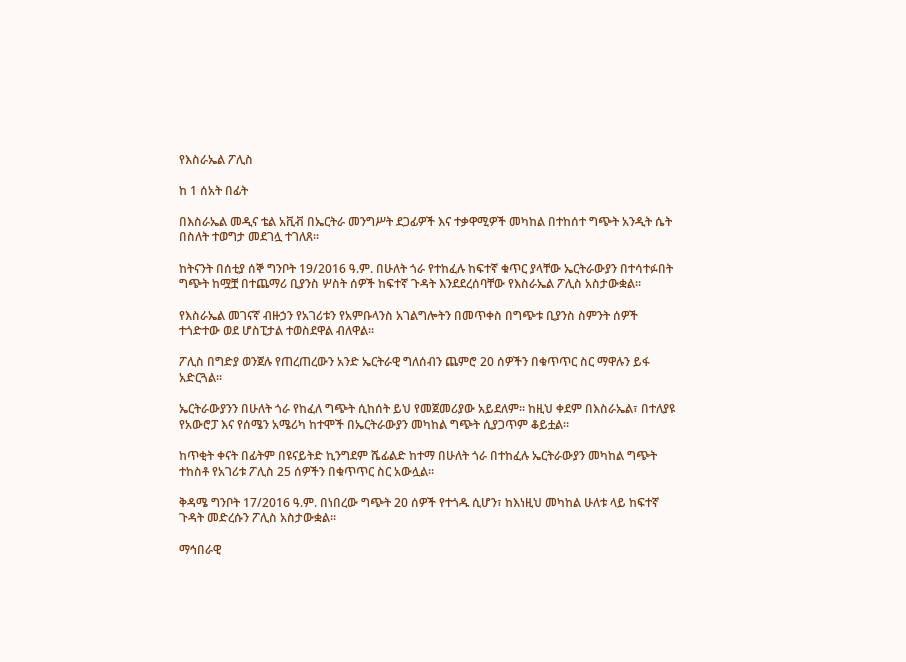የእስራኤል ፖሊስ

ከ 1 ሰአት በፊት

በእስራኤል መዲና ቴል አቪቭ በኤርትራ መንግሥት ደጋፊዎች እና ተቃዋሚዎች መካከል በተከሰተ ግጭት አንዲት ሴት በስለት ተወግታ መደገሏ ተገለጸ።

ከትናንት በሰቲያ ሰኞ ግንቦት 19/2016 ዓ.ም. በሁለት ጎራ የተከፈሉ ከፍተኛ ቁጥር ያላቸው ኤርትራውያን በተሳተፉበት ግጭት ከሟቿ በተጨማሪ ቢያንስ ሦስት ሰዎች ከፍተኛ ጉዳት እንደደረሰባቸው የእስራኤል ፖሊስ አስታውቋል።

የእስራኤል መገናኛ ብዙኃን የአገሪቱን የአምቡላንስ አገልግሎትን በመጥቀስ በግጭቱ ቢያንስ ስምንት ሰዎች ተጎድተው ወደ ሆስፒታል ተወስደዋል ብለዋል።

ፖሊስ በግድያ ወንጀሉ የጠረጠረውን አንድ ኤርትራዊ ግለሰብን ጨምሮ 20 ሰዎችን በቁጥጥር ስር ማዋሉን ይፋ አድርጓል።

ኤርትራውያንን በሁለት ጎራ የከፈለ ግጭት ሲከሰት ይህ የመጀመሪያው አይደለም። ከዚህ ቀደም በእስራኤል፣ በተለያዩ የአውሮፓ እና የሰሜን አሜሪካ ከተሞች በኤርትራውያን መካከል ግጭት ሲያጋጥም ቆይቷል።

ከጥቂት ቀናት በፊትም በዩናይትድ ኪንግደም ሼፊልድ ከተማ በሁለት ጎራ በተከፈሉ ኤርትራውያን መካከል ግጭት ተከስቶ የአገሪቱ ፖሊስ 25 ሰዎችን በቁጥጥር ስር አውሏል።

ቅዳሜ ግንቦት 17/2016 ዓ.ም. በነበረው ግጭት 20 ሰዎች የተጎዱ ሲሆን፣ ከእነዚህ መካከል ሁለቱ ላይ ከፍተኛ ጉዳት መድረሱን ፖሊስ አስታውቋል።

ማኅበራዊ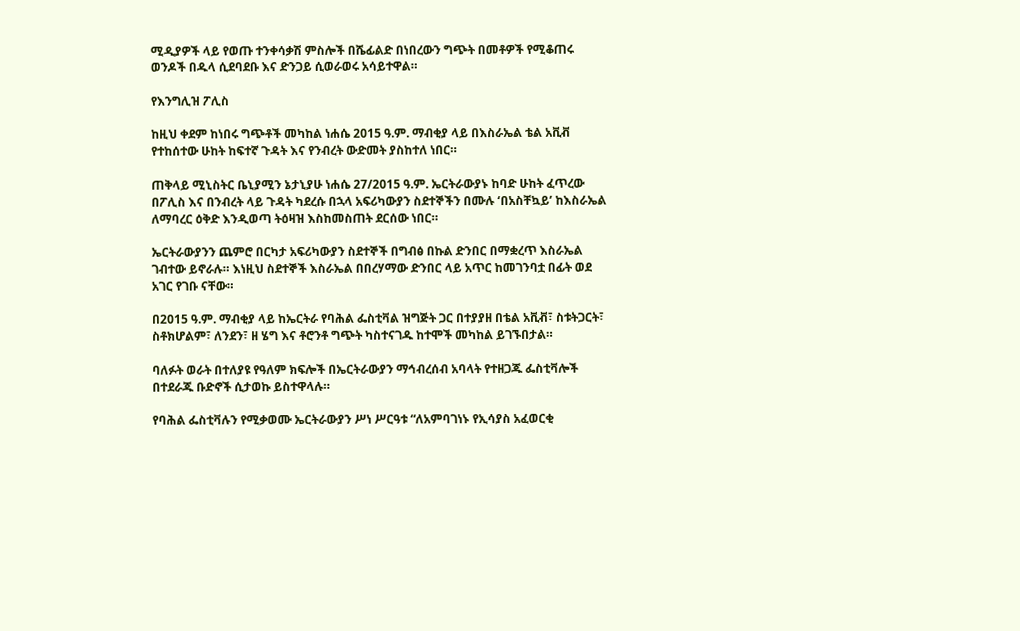ሚዲያዎች ላይ የወጡ ተንቀሳቃሽ ምስሎች በሼፊልድ በነበረውን ግጭት በመቶዎች የሚቆጠሩ ወንዶች በዱላ ሲደባደቡ እና ድንጋይ ሲወራወሩ አሳይተዋል።

የእንግሊዝ ፖሊስ

ከዚህ ቀደም ከነበሩ ግጭቶች መካከል ነሐሴ 2015 ዓ.ም. ማብቂያ ላይ በእስራኤል ቴል አቪቭ የተከሰተው ሁከት ከፍተኛ ጉዳት እና የንብረት ውድመት ያስከተለ ነበር።

ጠቅላይ ሚኒስትር ቤኒያሚን ኔታኒያሁ ነሐሴ 27/2015 ዓ.ም. ኤርትራውያኑ ከባድ ሁከት ፈጥረው በፖሊስ እና በንብረት ላይ ጉዳት ካደረሱ በኋላ አፍሪካውያን ስደተኞችን በሙሉ ‘በአስቸኳይ’ ከእስራኤል ለማባረር ዕቅድ እንዲወጣ ትዕዛዝ እስከመስጠት ደርሰው ነበር።

ኤርትራውያንን ጨምሮ በርካታ አፍሪካውያን ስደተኞች በግብፅ በኩል ድንበር በማቋረጥ እስራኤል ገብተው ይኖራሉ። እነዚህ ስደተኞች እስራኤል በበረሃማው ድንበር ላይ አጥር ከመገንባቷ በፊት ወደ አገር የገቡ ናቸው።

በ2015 ዓ.ም. ማብቂያ ላይ ከኤርትራ የባሕል ፌስቲቫል ዝግጅት ጋር በተያያዘ በቴል አቪቭ፣ ስቱትጋርት፣ ስቶክሆልም፣ ለንደን፣ ዘ ሄግ እና ቶሮንቶ ግጭት ካስተናገዱ ከተሞች መካከል ይገኙበታል።

ባለፉት ወራት በተለያዩ የዓለም ክፍሎች በኤርትራውያን ማኅብረሰብ አባላት የተዘጋጁ ፌስቲቫሎች በተደራጁ ቡድኖች ሲታወኩ ይስተዋላሉ።

የባሕል ፌስቲቫሉን የሚቃወሙ ኤርትራውያን ሥነ ሥርዓቱ “ለአምባገነኑ የኢሳያስ አፈወርቂ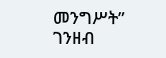መንግሥት” ገንዘብ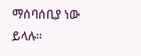ማሰባሰቢያ ነው ይላሉ።